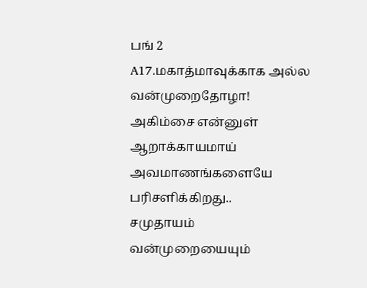பங் 2
A17.மகாத்மாவுக்காக அல்ல
வன்முறைதோழா!
அகிம்சை என்னுள்
ஆறாக்காயமாய்
அவமாணங்களையே
பரிசளிக்கிறது..
சமுதாயம்
வன்முறையையும்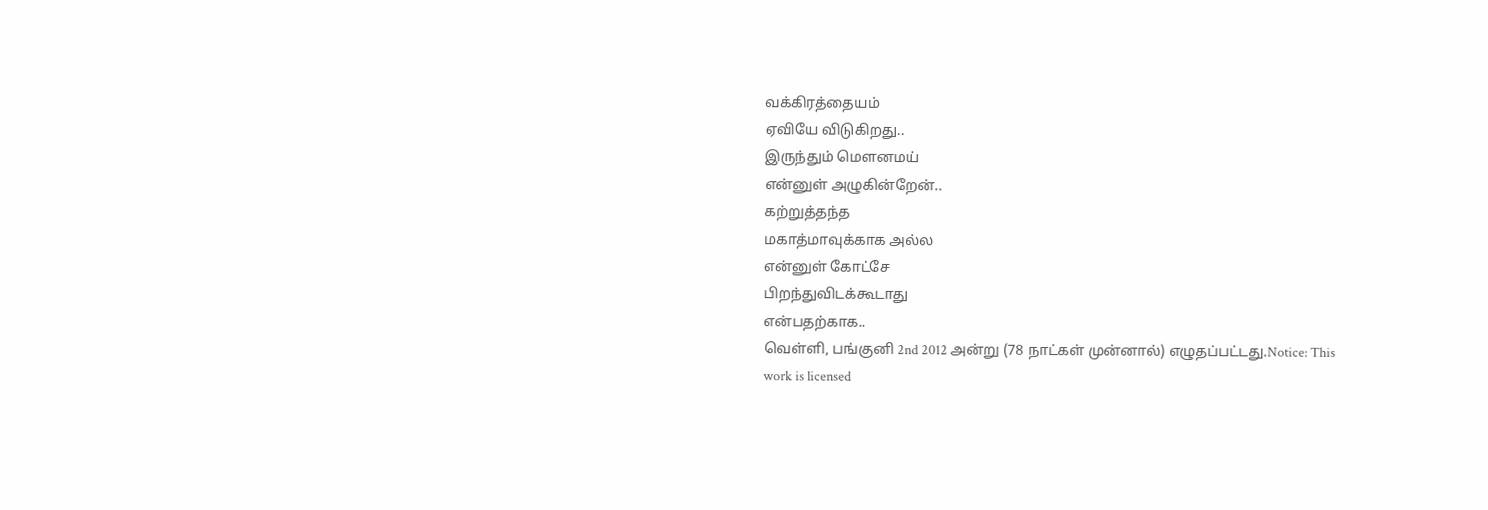வக்கிரத்தையம்
ஏவியே விடுகிறது..
இருந்தும் மெளனமய்
என்னுள் அழுகின்றேன்..
கற்றுத்தந்த
மகாத்மாவுக்காக அல்ல
என்னுள் கோட்சே
பிறந்துவிடக்கூடாது
என்பதற்காக..
வெள்ளி, பங்குனி 2nd 2012 அன்று (78 நாட்கள் முன்னால்) எழுதப்பட்டது.Notice: This work is licensed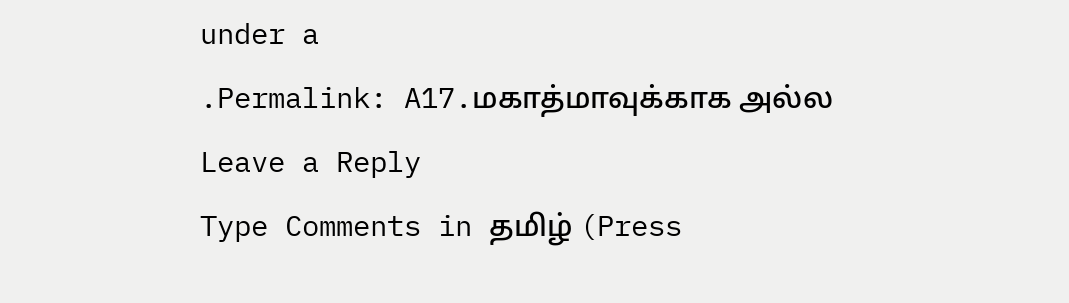under a
.Permalink: A17.மகாத்மாவுக்காக அல்ல
Leave a Reply
Type Comments in தமிழ் (Press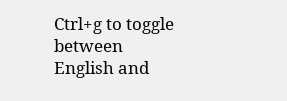Ctrl+g to toggle between English and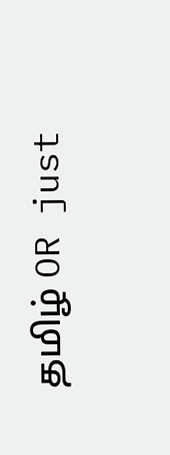தமிழ் OR just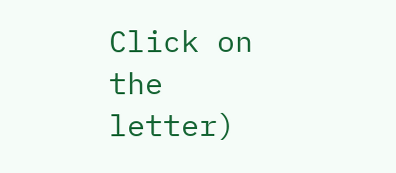Click on the letter)